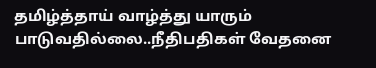தமிழ்த்தாய் வாழ்த்து யாரும் பாடுவதில்லை..நீதிபதிகள் வேதனை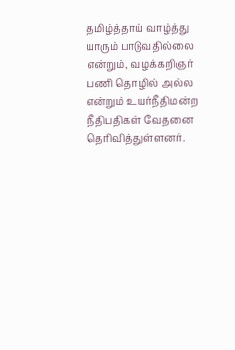தமிழ்த்தாய் வாழ்த்து யாரும் பாடுவதில்லை என்றும், வழக்கறிஞர் பணி தொழில் அல்ல என்றும் உயர்நீதிமன்ற நீதிபதிகள் வேதனை தெரிவித்துள்ளனர்.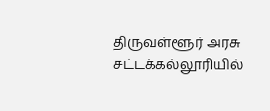திருவள்ளூர் அரசு சட்டக்கல்லூரியில்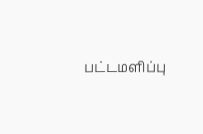பட்டமளிப்பு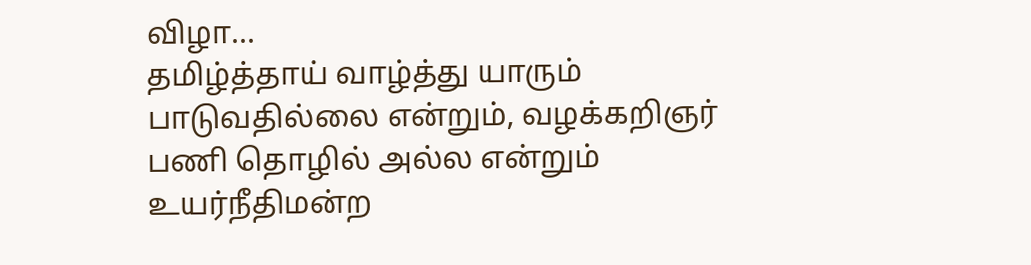விழா...
தமிழ்த்தாய் வாழ்த்து யாரும் பாடுவதில்லை என்றும், வழக்கறிஞர் பணி தொழில் அல்ல என்றும் உயர்நீதிமன்ற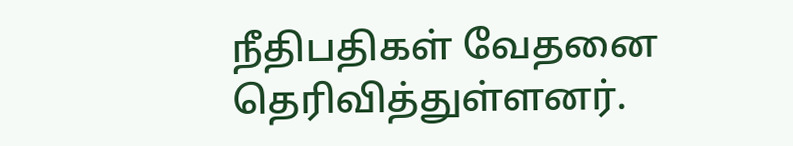நீதிபதிகள் வேதனை தெரிவித்துள்ளனர்.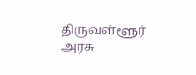திருவள்ளூர் அரசு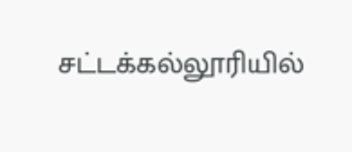சட்டக்கல்லூரியில்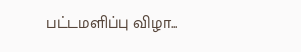பட்டமளிப்பு விழா...